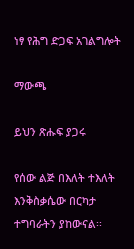ነፃ የሕግ ድጋፍ አገልግሎት

ማውጫ

ይህን ጽሑፍ ያጋሩ

የሰው ልጅ በእለት ተእለት እንቅስቃሴው በርካታ ተግባራትን ያከውናል፡፡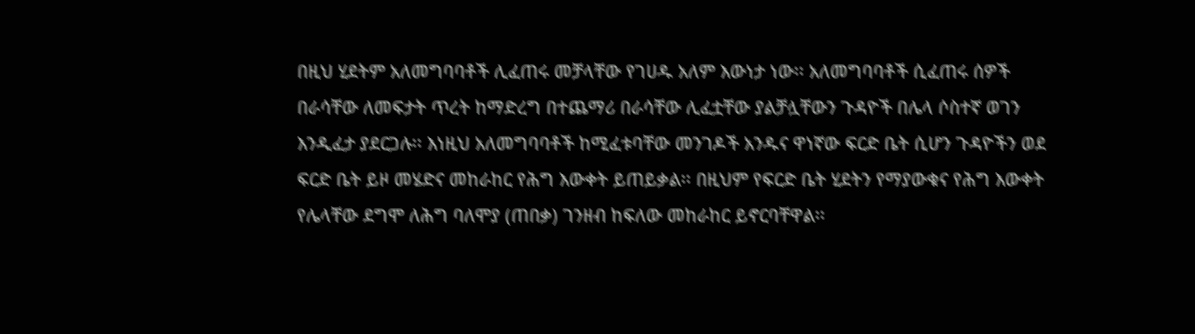በዚህ ሂደትም አለመግባባቶች ሊፈጠሩ መቻላቸው የገሀዱ አለም እውነታ ነው፡፡ አለመግባባቶች ሲፈጠሩ ሰዎች በራሳቸው ለመፍታት ጥረት ከማድረግ በተጨማሪ በራሳቸው ሊፈቷቸው ያልቻሏቸውን ጉዳዮች በሌላ ሶስተኛ ወገን እንዲፈታ ያደርጋሉ፡፡ እነዚህ አለመግባባቶች ከሚፈቱባቸው መንገዶች አንዱና ዋነኛው ፍርድ ቤት ሲሆን ጉዳዮችን ወደ ፍርድ ቤት ይዞ መሄድና መከራከር የሕግ እውቀት ይጠይቃል፡፡ በዚህም የፍርድ ቤት ሂደትን የማያውቁና የሕግ እውቀት የሌላቸው ደግሞ ለሕግ ባለሞያ (ጠበቃ) ገንዘብ ከፍለው መከራከር ይኖርባቸዋል፡፡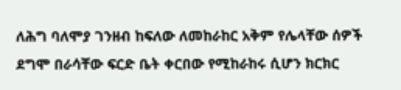ለሕግ ባለሞያ ገንዘብ ከፍለው ለመከራከር አቅም የሌላቸው ሰዎች ደግሞ በራሳቸው ፍርድ ቤት ቀርበው የሚከራከሩ ሲሆን ክርክር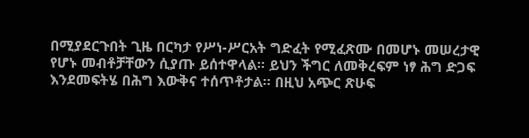በሚያደርጉበት ጊዜ በርካታ የሥነ-ሥርአት ግድፈት የሚፈጽሙ በመሆኑ መሠረታዊ የሆኑ መብቶቻቸውን ሲያጡ ይሰተዋላል፡፡ ይህን ችግር ለመቅረፍም ነፃ ሕግ ድጋፍ እንደመፍትሄ በሕግ እውቅና ተሰጥቶታል፡፡ በዚህ አጭር ጽሁፍ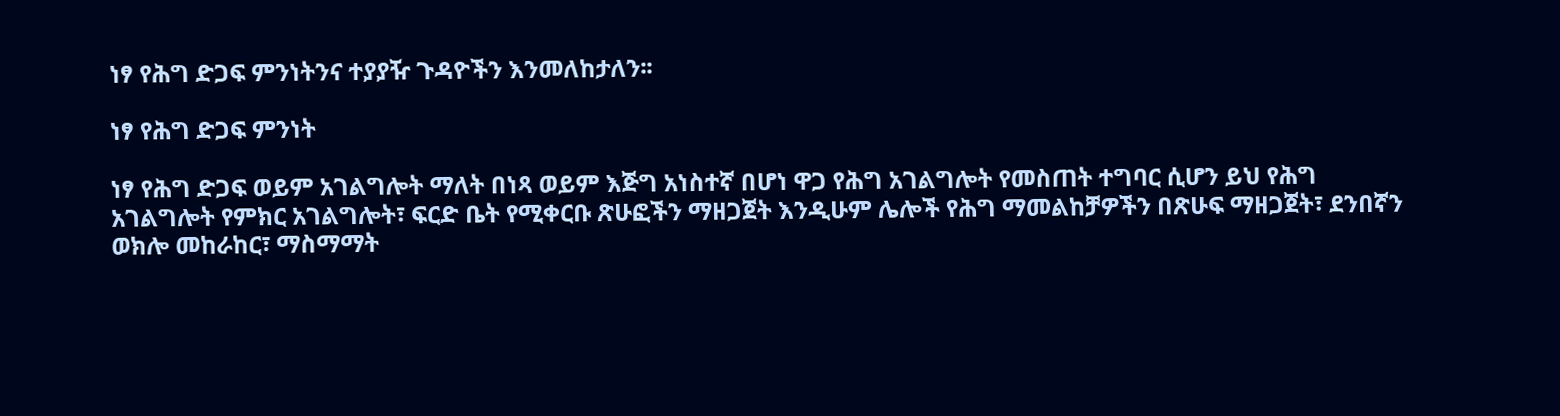ነፃ የሕግ ድጋፍ ምንነትንና ተያያዥ ጉዳዮችን እንመለከታለን፡፡

ነፃ የሕግ ድጋፍ ምንነት

ነፃ የሕግ ድጋፍ ወይም አገልግሎት ማለት በነጻ ወይም እጅግ አነስተኛ በሆነ ዋጋ የሕግ አገልግሎት የመስጠት ተግባር ሲሆን ይህ የሕግ አገልግሎት የምክር አገልግሎት፣ ፍርድ ቤት የሚቀርቡ ጽሁፎችን ማዘጋጀት እንዲሁም ሌሎች የሕግ ማመልከቻዎችን በጽሁፍ ማዘጋጀት፣ ደንበኛን ወክሎ መከራከር፣ ማስማማት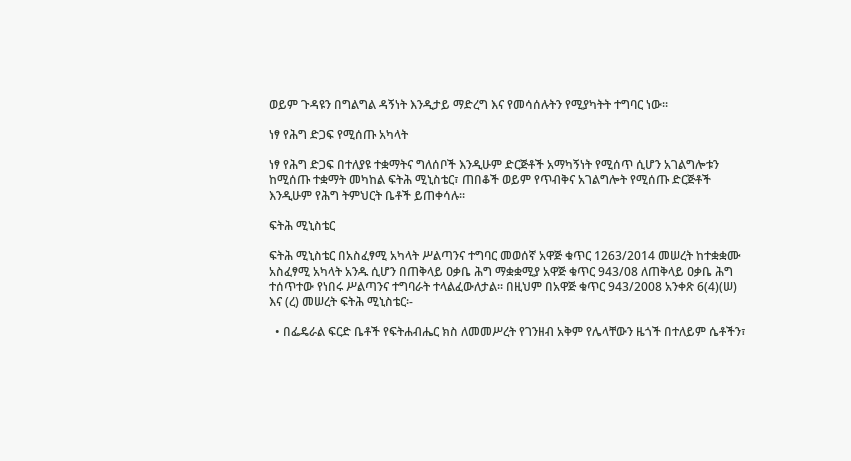ወይም ጉዳዩን በግልግል ዳኝነት እንዲታይ ማድረግ እና የመሳሰሉትን የሚያካትት ተግባር ነው፡፡

ነፃ የሕግ ድጋፍ የሚሰጡ አካላት

ነፃ የሕግ ድጋፍ በተለያዩ ተቋማትና ግለሰቦች እንዲሁም ድርጅቶች አማካኝነት የሚሰጥ ሲሆን አገልግሎቱን ከሚሰጡ ተቋማት መካከል ፍትሕ ሚኒስቴር፣ ጠበቆች ወይም የጥብቅና አገልግሎት የሚሰጡ ድርጅቶች እንዲሁም የሕግ ትምህርት ቤቶች ይጠቀሳሉ፡፡

ፍትሕ ሚኒስቴር

ፍትሕ ሚኒስቴር በአስፈፃሚ አካላት ሥልጣንና ተግባር መወሰኛ አዋጅ ቁጥር 1263/2014 መሠረት ከተቋቋሙ አስፈፃሚ አካላት አንዱ ሲሆን በጠቅላይ ዐቃቤ ሕግ ማቋቋሚያ አዋጅ ቁጥር 943/08 ለጠቅላይ ዐቃቤ ሕግ ተሰጥተው የነበሩ ሥልጣንና ተግባራት ተላልፈውለታል፡፡ በዚህም በአዋጅ ቁጥር 943/2008 አንቀጽ 6(4)(ሠ) እና (ረ) መሠረት ፍትሕ ሚኒስቴር፡-

  • በፌዴራል ፍርድ ቤቶች የፍትሐብሔር ክስ ለመመሥረት የገንዘብ አቅም የሌላቸውን ዜጎች በተለይም ሴቶችን፣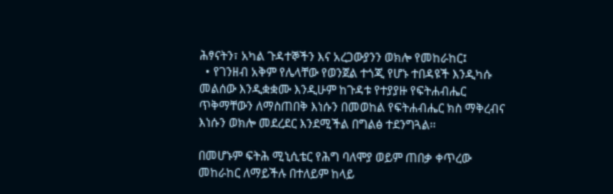ሕፃናትን፣ አካል ጉዳተኞችን እና አረጋውያንን ወክሎ የመከራከር፤
  • የገንዘብ አቅም የሌላቸው የወንጀል ተጎጂ የሆኑ ተበዳዩች እንዲካሱ መልሰው እንዲቋቋሙ እንዲሁም ከጉዳቱ የተያያዙ የፍትሐብሔር ጥቅማቸውን ለማስጠበቅ እነሱን በመወከል የፍትሐብሔር ክስ ማቅረብና እነሱን ወክሎ መደረደር እንደሚችል በግልፅ ተደንግጓል፡፡

በመሆኑም ፍትሕ ሚኒሲቴር የሕግ ባለሞያ ወይም ጠበቃ ቀጥረው መከራከር ለማይችሉ በተለይም ከላይ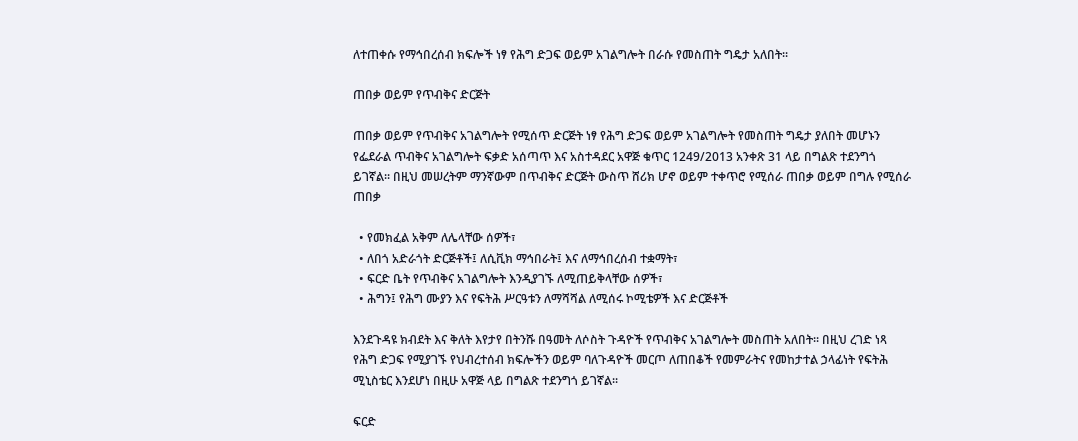ለተጠቀሱ የማኅበረሰብ ክፍሎች ነፃ የሕግ ድጋፍ ወይም አገልግሎት በራሱ የመስጠት ግዴታ አለበት፡፡

ጠበቃ ወይም የጥብቅና ድርጅት

ጠበቃ ወይም የጥብቅና አገልግሎት የሚሰጥ ድርጅት ነፃ የሕግ ድጋፍ ወይም አገልግሎት የመስጠት ግዴታ ያለበት መሆኑን የፌደራል ጥብቅና አገልግሎት ፍቃድ አሰጣጥ እና አስተዳደር አዋጅ ቁጥር 1249/2013 አንቀጽ 31 ላይ በግልጽ ተደንግጎ ይገኛል፡፡ በዚህ መሠረትም ማንኛውም በጥብቅና ድርጅት ውስጥ ሸሪክ ሆኖ ወይም ተቀጥሮ የሚሰራ ጠበቃ ወይም በግሉ የሚሰራ ጠበቃ

  • የመክፈል አቅም ለሌላቸው ሰዎች፣
  • ለበጎ አድራጎት ድርጅቶች፤ ለሲቪክ ማኅበራት፤ እና ለማኅበረሰብ ተቋማት፣
  • ፍርድ ቤት የጥብቅና አገልግሎት እንዲያገኙ ለሚጠይቅላቸው ሰዎች፣
  • ሕግን፤ የሕግ ሙያን እና የፍትሕ ሥርዓቱን ለማሻሻል ለሚሰሩ ኮሚቴዎች እና ድርጅቶች

እንደጉዳዩ ክብደት እና ቅለት እየታየ በትንሹ በዓመት ለሶስት ጉዳዮች የጥብቅና አገልግሎት መስጠት አለበት፡፡ በዚህ ረገድ ነጻ የሕግ ድጋፍ የሚያገኙ የህብረተሰብ ክፍሎችን ወይም ባለጉዳዮች መርጦ ለጠበቆች የመምራትና የመከታተል ኃላፊነት የፍትሕ ሚኒስቴር እንደሆነ በዚሁ አዋጅ ላይ በግልጽ ተደንግጎ ይገኛል፡፡

ፍርድ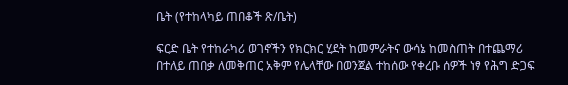ቤት (የተከላካይ ጠበቆች ጽ/ቤት)

ፍርድ ቤት የተከራካሪ ወገኖችን የክርክር ሂደት ከመምራትና ውሳኔ ከመስጠት በተጨማሪ በተለይ ጠበቃ ለመቅጠር አቅም የሌላቸው በወንጀል ተከሰው የቀረቡ ሰዎች ነፃ የሕግ ድጋፍ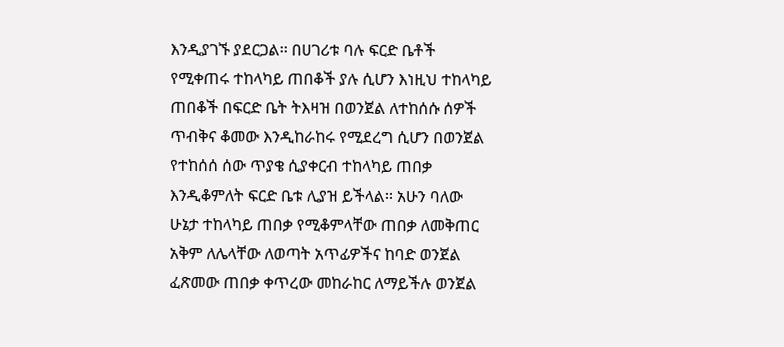እንዲያገኙ ያደርጋል፡፡ በሀገሪቱ ባሉ ፍርድ ቤቶች የሚቀጠሩ ተከላካይ ጠበቆች ያሉ ሲሆን እነዚህ ተከላካይ ጠበቆች በፍርድ ቤት ትእዛዝ በወንጀል ለተከሰሱ ሰዎች ጥብቅና ቆመው እንዲከራከሩ የሚደረግ ሲሆን በወንጀል የተከሰሰ ሰው ጥያቄ ሲያቀርብ ተከላካይ ጠበቃ እንዲቆምለት ፍርድ ቤቱ ሊያዝ ይችላል፡፡ አሁን ባለው ሁኔታ ተከላካይ ጠበቃ የሚቆምላቸው ጠበቃ ለመቅጠር አቅም ለሌላቸው ለወጣት አጥፊዎችና ከባድ ወንጀል ፈጽመው ጠበቃ ቀጥረው መከራከር ለማይችሉ ወንጀል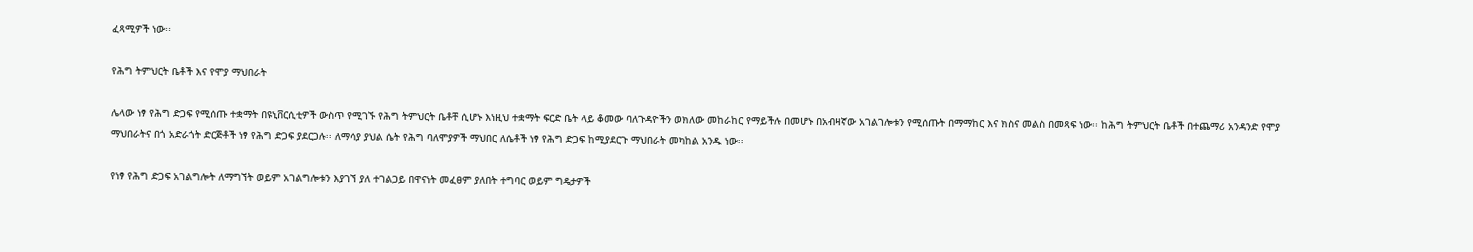ፈጻሚዎች ነው፡፡

የሕግ ትምህርት ቤቶች እና የሞያ ማህበራት

ሌላው ነፃ የሕግ ድጋፍ የሚሰጡ ተቋማት በዩኒቨርሲቲዎች ውስጥ የሚገኙ የሕግ ትምህርት ቤቶቸ ሲሆኑ እነዚህ ተቋማት ፍርድ ቤት ላይ ቆመው ባለጉዳዮችን ወክለው መከራከር የማይችሉ በመሆኑ በአብዛኛው አገልገሎቱን የሚሰጡት በማማከር እና ክስና መልስ በመጻፍ ነው፡፡ ከሕግ ትምህርት ቤቶች በተጨማሪ አንዳንድ የሞያ ማህበራትና በጎ አድራጎት ድርጅቶች ነፃ የሕግ ድጋፍ ያደርጋሉ፡፡ ለማሳያ ያህል ሴት የሕግ ባለሞያዎች ማህበር ለሴቶች ነፃ የሕግ ድጋፍ ከሚያደርጉ ማህበራት መካከል አንዱ ነው፡፡

የነፃ የሕግ ድጋፍ አገልግሎት ለማግኘት ወይም አገልግሎቱን እያገኘ ያለ ተገልጋይ በዋናነት መፈፀም ያለበት ተግባር ወይም ግዴታዎች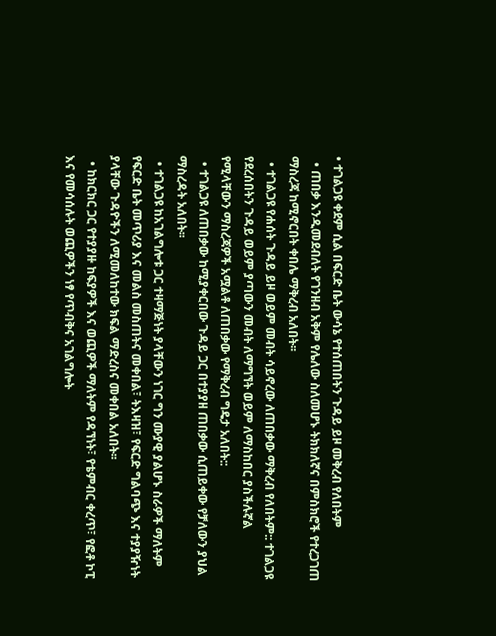• ተገልጋዩ ቀደም ሲል በፍርድ ቤት ውሳኔ የተሰጠበትን ጉዳይ ይዞ መቅረብ የለበትም
  • ጠበቃ እንዲመደብለት የገንዘብ አቅም የሌለው ስለመሆኑ ትክክለኛና በምስክሮች የተረጋገጠ ማስረጃ ከሚኖርበት ቀበሌ ማቅረብ አለበት፡፡
  • ተገልጋዩ የሐሰት ጉዳይ ይዞ ወይም መብት ሳይኖረው ለጠበቃው ማቅረብ የለበትም:: ተገልጋዩ የደረሰበትን ጉዳይ ወይም ያጣውን መብት ለማግኘት ወይም ለማስከበር ያስችሉኛል የሚላቸውን ማስረጃዎች አሟልቶ ለጠበቃው የማቅረብ ግዴታ አለበት::
  • ተገልጋዩ ለጠበቃው ከሚያቀርበው ጉዳይ ጋር በተያያዘ ጠበቃው ሲጠይቀው የቻለውን ያህል ማስረዳት አለበት፡፡
  • ተገልጋዩ ከአገልግሎቱ ጋር ተዛማጅነት ያላቸውን ነገር ግን ሙያዊ ያልሆኑ ስራዎች ማለትም የፍርድ ቤት መጥሪያ እና መልስ መስጠትና መቀበል፣ ትእዛዝ፣ የፍርድ ግልባጭ እና ተያያዥነት ያላቸው ጉዳዮችን ለሚመለከተው ክፍል ማድረስና መቀበል አለበት፡፡
  • ከክርክር ጋር የተያያዙ ከፍያዎች እና ወጪዎች ማለትም የዳኘነት፣ የቴምብር ቀረጥ፣ የፎቶ ኮፒ እና የመሳሰሉት ወጪዎችን ነፃ የጥብቅና አገልግሎት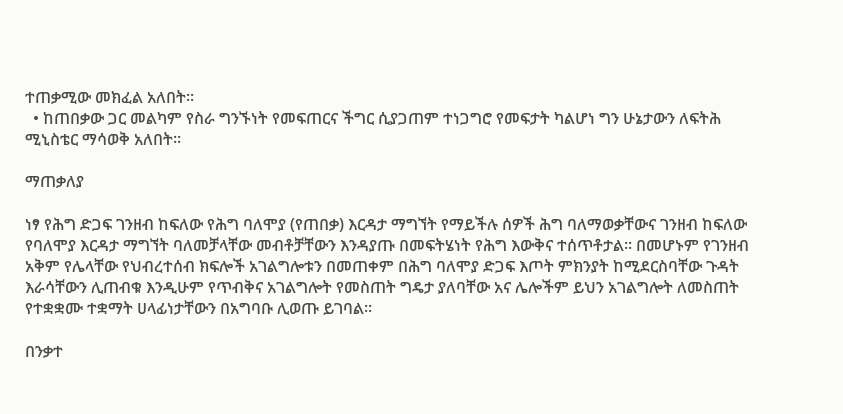ተጠቃሚው መክፈል አለበት፡፡
  • ከጠበቃው ጋር መልካም የስራ ግንኙነት የመፍጠርና ችግር ሲያጋጠም ተነጋግሮ የመፍታት ካልሆነ ግን ሁኔታውን ለፍትሕ ሚኒስቴር ማሳወቅ አለበት፡፡

ማጠቃለያ

ነፃ የሕግ ድጋፍ ገንዘብ ከፍለው የሕግ ባለሞያ (የጠበቃ) እርዳታ ማግኘት የማይችሉ ሰዎች ሕግ ባለማወቃቸውና ገንዘብ ከፍለው የባለሞያ እርዳታ ማግኘት ባለመቻላቸው መብቶቻቸውን እንዳያጡ በመፍትሄነት የሕግ እውቅና ተሰጥቶታል፡፡ በመሆኑም የገንዘብ አቅም የሌላቸው የህብረተሰብ ክፍሎች አገልግሎቱን በመጠቀም በሕግ ባለሞያ ድጋፍ እጦት ምክንያት ከሚደርስባቸው ጉዳት እራሳቸውን ሊጠብቁ እንዲሁም የጥብቅና አገልግሎት የመስጠት ግዴታ ያለባቸው አና ሌሎችም ይህን አገልግሎት ለመስጠት የተቋቋሙ ተቋማት ሀላፊነታቸውን በአግባቡ ሊወጡ ይገባል፡፡

በንቃተ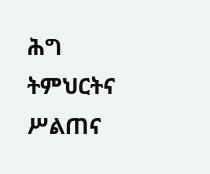ሕግ ትምህርትና ሥልጠና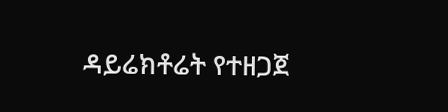ዳይሬክቶሬት የተዘጋጀ